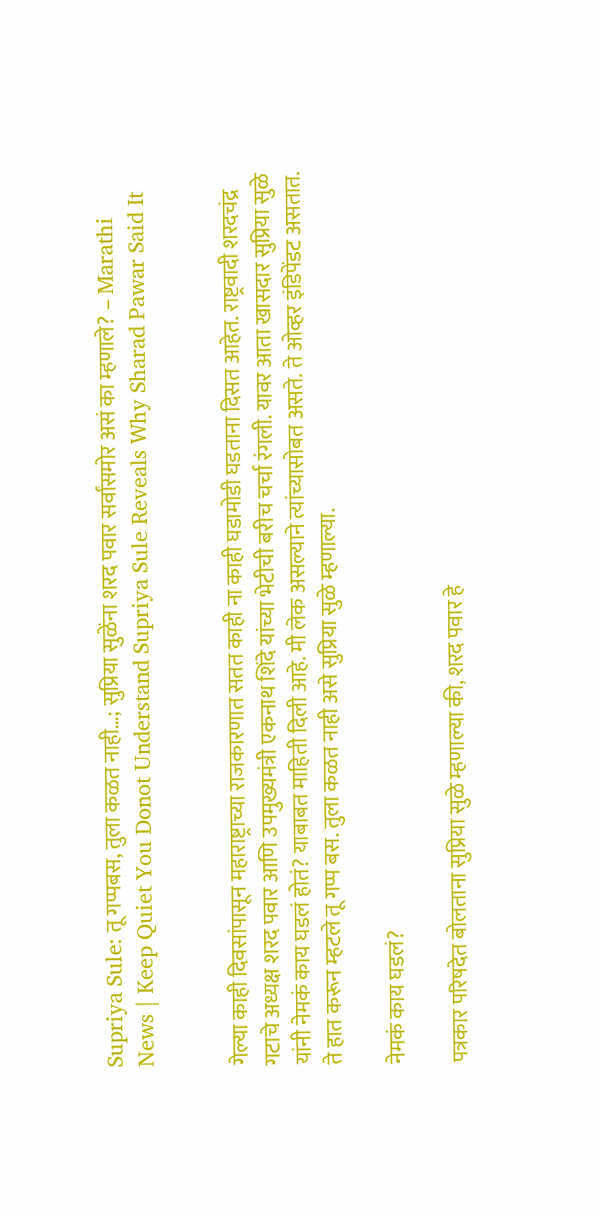Supriya Sule: तू गप्पबस, तुला कळत नाही…; सुप्रिया सुळेंना शरद पवार सर्वांसमोर असं का म्हणाले? – Marathi News | Keep Quiet You Donot Understand Supriya Sule Reveals Why Sharad Pawar Said It


गेल्या काही दिवसांपासून महाराष्ट्राच्या राजकारणात सतत काही ना काही घडामोडी घडताना दिसत आहेत. राष्ट्रवादी शरदचंद्र गटाचे अध्यक्ष शरद पवार आणि उपमुख्यमंत्री एकनाथ शिंदे यांच्या भेटीची बरीच चर्चा रंगली. यावर आता खासदार सुप्रिया सुळे यांनी नेमकं काय घडलं होतं? याबाबत माहिती दिली आहे. मी लेक असल्याने त्यांच्यासोबत असते. ते ओव्हर इंडिपेंडट असतात. ते हात करून म्हटले तू गप्प बस. तुला कळत नाही असे सुप्रिया सुळे म्हणाल्या.

नेमकं काय घडलं?

पत्रकार परिषदेत बोलताना सुप्रिया सुळे म्हणाल्या की, शरद पवार हे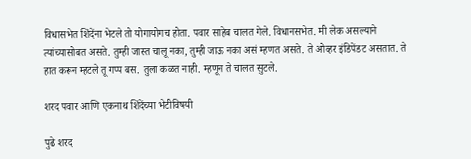विधासभेत शिंदेंना भेटले तो योगायोगच होता. पवार साहेब चालत गेले. विधानसभेत. मी लेक असल्याने त्यांच्यासोबत असते. तुम्ही जास्त चालू नका, तुम्ही जाऊ नका असं म्हणत असते. ते ओव्हर इंडिपेंडट असतात. ते हात करून म्हटले तू गप्प बस. तुला कळत नाही. म्हणून ते चालत सुटले.

शरद पवार आणि एकनाथ शिंदेंच्या भेटीविषयी

पुढे शरद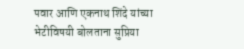पवार आणि एकनाथ शिंदे यांच्या भेटीविषयी बोलताना सुप्रिया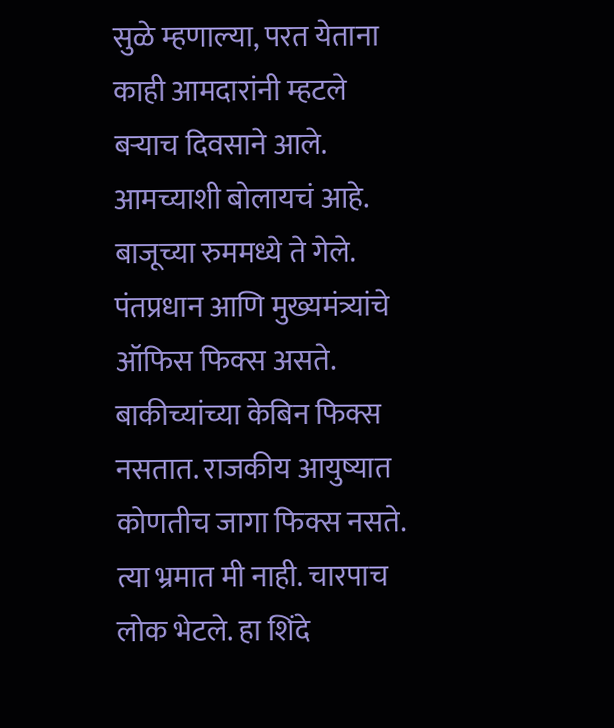सुळे म्हणाल्या, परत येताना काही आमदारांनी म्हटले बऱ्याच दिवसाने आले. आमच्याशी बोलायचं आहे. बाजूच्या रुममध्ये ते गेले. पंतप्रधान आणि मुख्यमंत्र्यांचे ऑफिस फिक्स असते. बाकीच्यांच्या केबिन फिक्स नसतात. राजकीय आयुष्यात कोणतीच जागा फिक्स नसते. त्या भ्रमात मी नाही. चारपाच लोक भेटले. हा शिंदे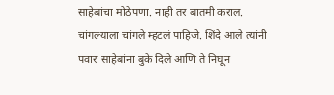साहेबांचा मोठेपणा. नाही तर बातमी कराल. चांगल्याला चांगले म्हटलं पाहिजे. शिंदे आले त्यांनी पवार साहेबांना बुके दिले आणि ते निघून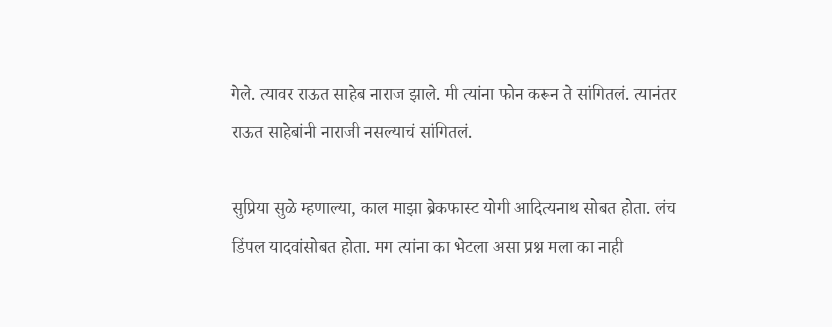गेले. त्यावर राऊत साहेब नाराज झाले. मी त्यांना फोन करून ते सांगितलं. त्यानंतर राऊत साहेबांनी नाराजी नसल्याचं सांगितलं.

सुप्रिया सुळे म्हणाल्या, काल माझा ब्रेकफास्ट योगी आदित्यनाथ सोबत होता. लंच डिंपल यादवांसोबत होता. मग त्यांना का भेटला असा प्रश्न मला का नाही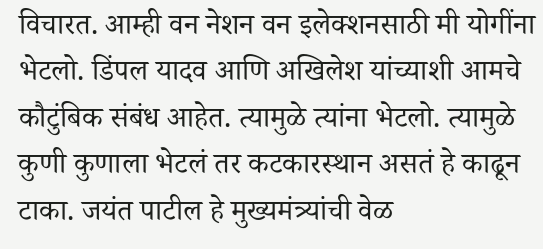विचारत. आम्ही वन नेशन वन इलेक्शनसाठी मी योगींना भेटलो. डिंपल यादव आणि अखिलेश यांच्याशी आमचे कौटुंबिक संबंध आहेत. त्यामुळे त्यांना भेटलो. त्यामुळे कुणी कुणाला भेटलं तर कटकारस्थान असतं हे काढून टाका. जयंत पाटील हे मुख्यमंत्र्यांची वेळ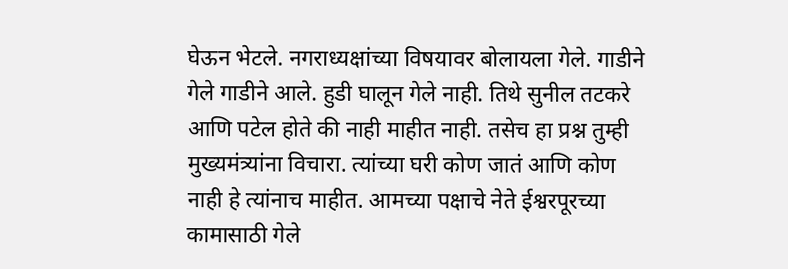घेऊन भेटले. नगराध्यक्षांच्या विषयावर बोलायला गेले. गाडीने गेले गाडीने आले. हुडी घालून गेले नाही. तिथे सुनील तटकरे आणि पटेल होते की नाही माहीत नाही. तसेच हा प्रश्न तुम्ही मुख्यमंत्र्यांना विचारा. त्यांच्या घरी कोण जातं आणि कोण नाही हे त्यांनाच माहीत. आमच्या पक्षाचे नेते ईश्वरपूरच्या कामासाठी गेले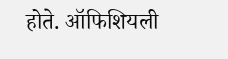होते. ऑफिशियली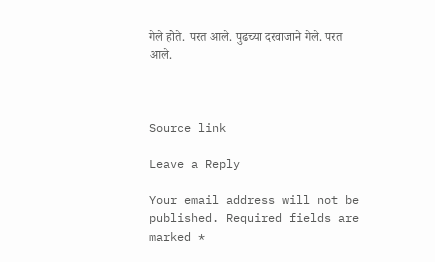गेले होते. परत आले. पुढच्या दरवाजाने गेले. परत आले.



Source link

Leave a Reply

Your email address will not be published. Required fields are marked *